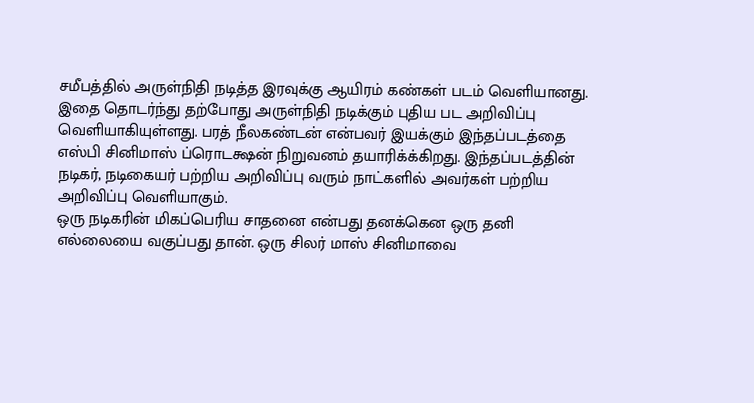சமீபத்தில் அருள்நிதி நடித்த இரவுக்கு ஆயிரம் கண்கள் படம் வெளியானது. இதை தொடர்ந்து தற்போது அருள்நிதி நடிக்கும் புதிய பட அறிவிப்பு வெளியாகியுள்ளது. பரத் நீலகண்டன் என்பவர் இயக்கும் இந்தப்படத்தை எஸ்பி சினிமாஸ் ப்ரொடக்ஷன் நிறுவனம் தயாரிக்க்கிறது. இந்தப்படத்தின் நடிகர், நடிகையர் பற்றிய அறிவிப்பு வரும் நாட்களில் அவர்கள் பற்றிய அறிவிப்பு வெளியாகும்.
ஒரு நடிகரின் மிகப்பெரிய சாதனை என்பது தனக்கென ஒரு தனி எல்லையை வகுப்பது தான். ஒரு சிலர் மாஸ் சினிமாவை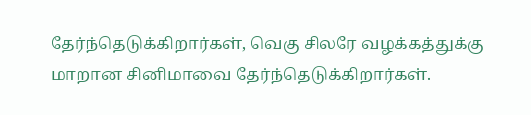தேர்ந்தெடுக்கிறார்கள், வெகு சிலரே வழக்கத்துக்கு மாறான சினிமாவை தேர்ந்தெடுக்கிறார்கள்.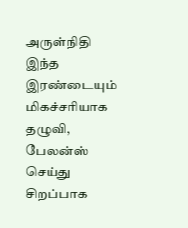அருள்நிதி இந்த இரண்டையும் மிகச்சரியாக தழுவி, பேலன்ஸ் செய்து சிறப்பாக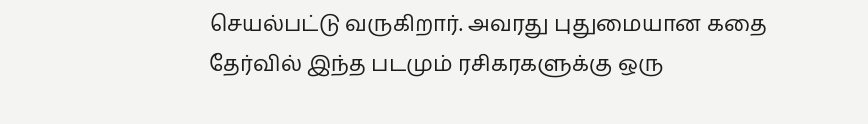செயல்பட்டு வருகிறார். அவரது புதுமையான கதை தேர்வில் இந்த படமும் ரசிகரகளுக்கு ஒரு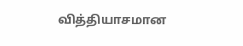வித்தியாசமான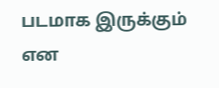படமாக இருக்கும் என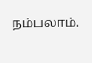நம்பலாம்.